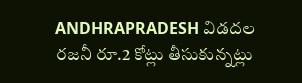ANDHRAPRADESH విడదల రజనీ రూ.2 కోట్లు తీసుకున్నట్లు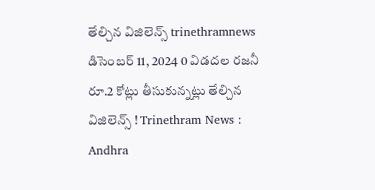తేల్చిన విజిలెన్స్ trinethramnews డిసెంబర్ 11, 2024 0 విడదల రజనీ రూ.2 కోట్లు తీసుకున్నట్లు తేల్చిన విజిలెన్స్ ! Trinethram News : Andhra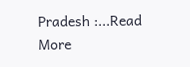Pradesh :...Read More